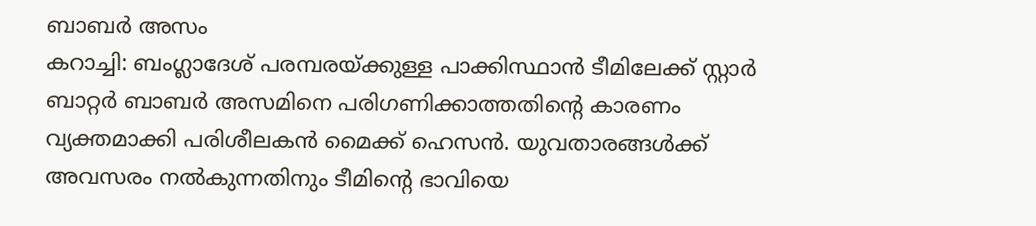ബാബർ അസം
കറാച്ചി: ബംഗ്ലാദേശ് പരമ്പരയ്ക്കുള്ള പാക്കിസ്ഥാൻ ടീമിലേക്ക് സ്റ്റാർ ബാറ്റർ ബാബർ അസമിനെ പരിഗണിക്കാത്തതിന്റെ കാരണം വ്യക്തമാക്കി പരിശീലകൻ മൈക്ക് ഹെസൻ. യുവതാരങ്ങൾക്ക് അവസരം നൽകുന്നതിനും ടീമിന്റെ ഭാവിയെ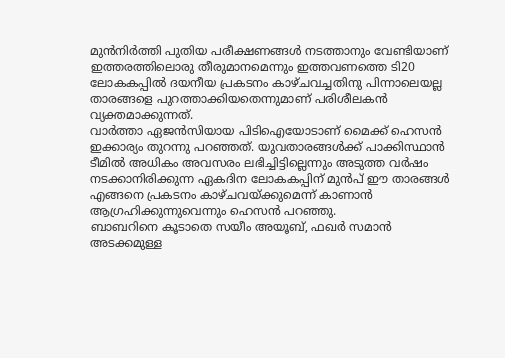മുൻനിർത്തി പുതിയ പരീക്ഷണങ്ങൾ നടത്താനും വേണ്ടിയാണ് ഇത്തരത്തിലൊരു തീരുമാനമെന്നും ഇത്തവണത്തെ ടി20 ലോകകപ്പിൽ ദയനീയ പ്രകടനം കാഴ്ചവച്ചതിനു പിന്നാലെയല്ല താരങ്ങളെ പുറത്താക്കിയതെന്നുമാണ് പരിശീലകൻ വ്യക്തമാക്കുന്നത്.
വാർത്താ ഏജൻസിയായ പിടിഐയോടാണ് മൈക്ക് ഹെസൻ ഇക്കാര്യം തുറന്നു പറഞ്ഞത്. യുവതാരങ്ങൾക്ക് പാക്കിസ്ഥാൻ ടീമിൽ അധികം അവസരം ലഭിച്ചിട്ടില്ലെന്നും അടുത്ത വർഷം നടക്കാനിരിക്കുന്ന ഏകദിന ലോകകപ്പിന് മുൻപ് ഈ താരങ്ങൾ എങ്ങനെ പ്രകടനം കാഴ്ചവയ്ക്കുമെന്ന് കാണാൻ ആഗ്രഹിക്കുന്നുവെന്നും ഹെസൻ പറഞ്ഞു.
ബാബറിനെ കൂടാതെ സയീം അയൂബ്, ഫഖർ സമാൻ അടക്കമുള്ള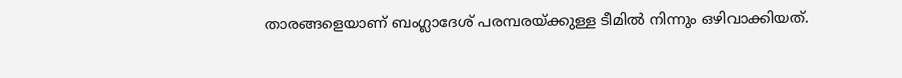താരങ്ങളെയാണ് ബംഗ്ലാദേശ് പരമ്പരയ്ക്കുള്ള ടീമിൽ നിന്നും ഒഴിവാക്കിയത്.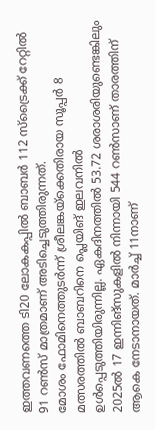ഇത്തവണത്തെ ടി20 ലോകകപ്പിൽ ബാബർ 112 സ്ട്രൈക്ക് റേറ്റിൽ 91 റൺസ് മാത്രമാണ് അടിച്ചെടുത്തിരുന്നത്.
മോശം ഫോമിനെത്തുടർന്ന് ശ്രീലങ്കയ്ക്കെതിരായ സൂപ്പർ 8 മത്സരത്തിൽ ബാബറിനെ പ്ലെയിങ് ഇലവനിൽ ഉൾപ്പെടുത്തിയിരുന്നില്ല. ഏകദിനത്തിൽ 53.72 ശരാശരിയുണ്ടെങ്കിലും 2025ൽ 17 ഇന്നിങ്സുകളിൽ നിന്നായി 544 റൺസാണ് താരത്തിന് ആകെ നേടാനായത്. മാർച്ച് 11നാണ്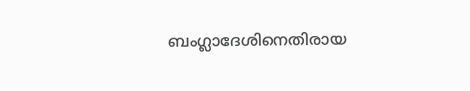ബംഗ്ലാദേശിനെതിരായ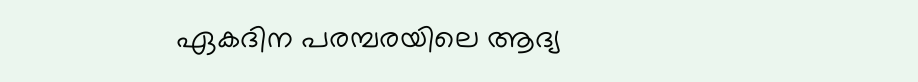ഏകദിന പരമ്പരയിലെ ആദ്യ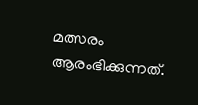മത്സരം ആരംഭിക്കുന്നത്.